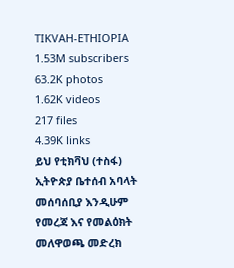TIKVAH-ETHIOPIA
1.53M subscribers
63.2K photos
1.62K videos
217 files
4.39K links
ይህ የቲክቫህ (ተስፋ) ኢትዮጵያ ቤተሰብ አባላት መሰባሰቢያ እንዲሁም የመረጃ እና የመልዕክት መለዋወጫ መድረክ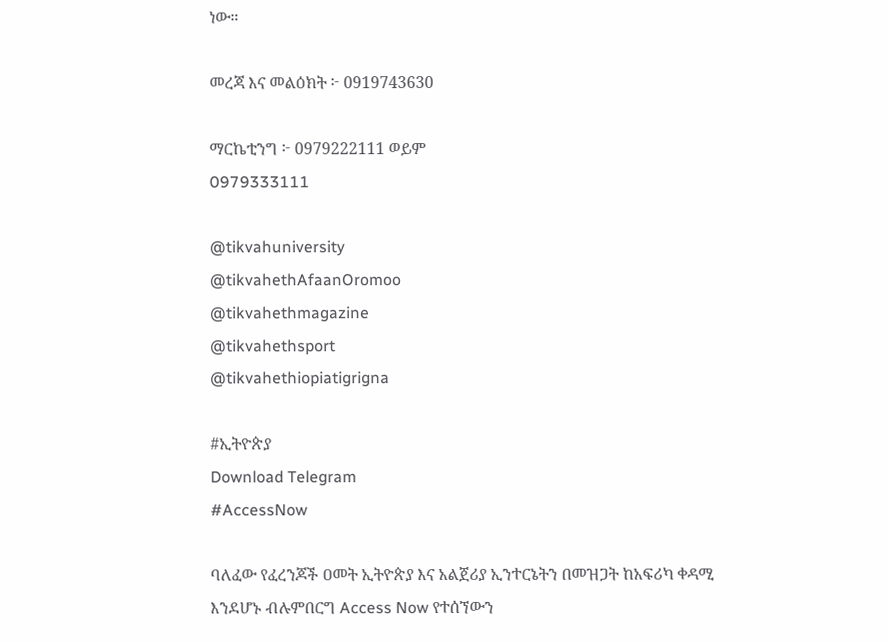ነው።

መረጃ እና መልዕክት ፦ 0919743630

ማርኬቲንግ ፦ 0979222111 ወይም
0979333111

@tikvahuniversity
@tikvahethAfaanOromoo
@tikvahethmagazine
@tikvahethsport
@tikvahethiopiatigrigna

#ኢትዮጵያ
Download Telegram
#AccessNow

ባለፈው የፈረንጆች ዐመት ኢትዮጵያ እና አልጀሪያ ኢንተርኔትን በመዝጋት ከአፍሪካ ቀዳሚ እንደሆኑ ብሉምበርግ Access Now የተሰኘውን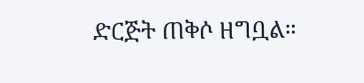ድርጅት ጠቅሶ ዘግቧል።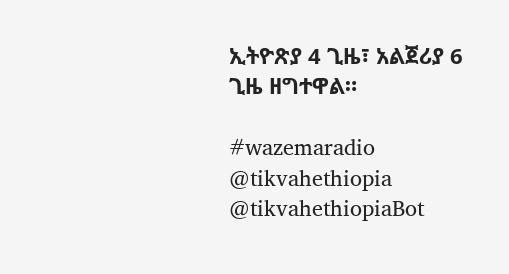ኢትዮጽያ 4 ጊዜ፣ አልጀሪያ 6 ጊዜ ዘግተዋል።

#wazemaradio
@tikvahethiopia @tikvahethiopiaBot